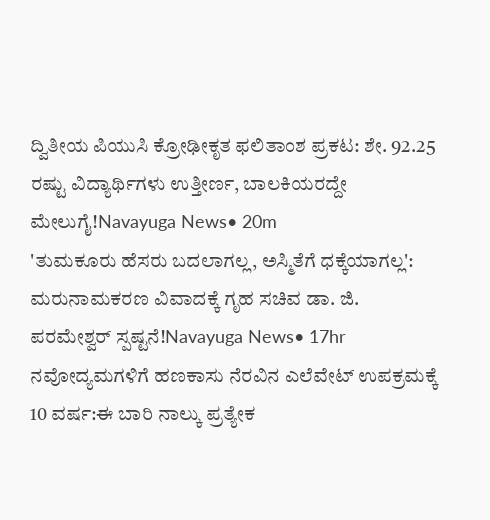ದ್ವಿತೀಯ ಪಿಯುಸಿ ಕ್ರೋಢೀಕೃತ ಫಲಿತಾಂಶ ಪ್ರಕಟ: ಶೇ. 92.25 ರಷ್ಟು ವಿದ್ಯಾರ್ಥಿಗಳು ಉತ್ತೀರ್ಣ, ಬಾಲಕಿಯರದ್ದೇ ಮೇಲುಗೈ!Navayuga News• 20m
'ತುಮಕೂರು ಹೆಸರು ಬದಲಾಗಲ್ಲ, ಅಸ್ಮಿತೆಗೆ ಧಕ್ಕೆಯಾಗಲ್ಲ': ಮರುನಾಮಕರಣ ವಿವಾದಕ್ಕೆ ಗೃಹ ಸಚಿವ ಡಾ. ಜಿ. ಪರಮೇಶ್ವರ್ ಸ್ಪಷ್ಟನೆ!Navayuga News• 17hr
ನವೋದ್ಯಮಗಳಿಗೆ ಹಣಕಾಸು ನೆರವಿನ ಎಲೆವೇಟ್ ಉಪಕ್ರಮಕ್ಕೆ 10 ವರ್ಷ:ಈ ಬಾರಿ ನಾಲ್ಕು ಪ್ರತ್ಯೇಕ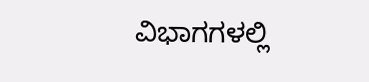ವಿಭಾಗಗಳಲ್ಲಿ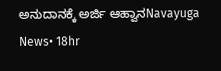ಅನುದಾನಕ್ಕೆ ಅರ್ಜಿ ಆಹ್ವಾನNavayuga News• 18hr